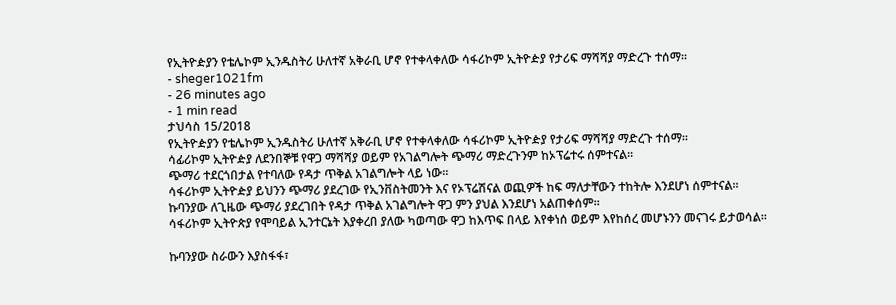የኢትዮዽያን የቴሌኮም ኢንዱስትሪ ሁለተኛ አቅራቢ ሆኖ የተቀላቀለው ሳፋሪኮም ኢትዮዽያ የታሪፍ ማሻሻያ ማድረጉ ተሰማ።
- sheger1021fm
- 26 minutes ago
- 1 min read
ታህሳስ 15/2018
የኢትዮዽያን የቴሌኮም ኢንዱስትሪ ሁለተኛ አቅራቢ ሆኖ የተቀላቀለው ሳፋሪኮም ኢትዮዽያ የታሪፍ ማሻሻያ ማድረጉ ተሰማ።
ሳፊሪኮም ኢትዮዽያ ለደንበኞቹ የዋጋ ማሻሻያ ወይም የአገልግሎት ጭማሪ ማድረጉንም ከኦፕሬተሩ ሰምተናል።
ጭማሪ ተደርጎበታል የተባለው የዳታ ጥቅል አገልግሎት ላይ ነው።
ሳፋሪኮም ኢትዮዽያ ይህንን ጭማሪ ያደረገው የኢንቨስትመንት እና የኦፕሬሽናል ወጪዎች ከፍ ማለታቸውን ተከትሎ እንደሆነ ሰምተናል።
ኩባንያው ለጊዜው ጭማሪ ያደረገበት የዳታ ጥቅል አገልግሎት ዋጋ ምን ያህል እንደሆነ አልጠቀሰም።
ሳፋሪኮም ኢትዮጵያ የሞባይል ኢንተርኔት እያቀረበ ያለው ካወጣው ዋጋ ከእጥፍ በላይ እየቀነሰ ወይም እየከሰረ መሆኑንን መናገሩ ይታወሳል፡፡

ኩባንያው ስራውን እያስፋፋ፣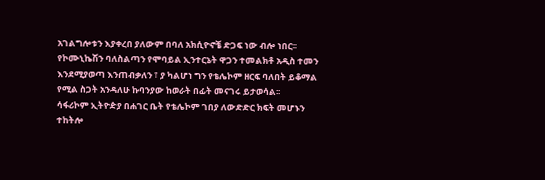አገልግሎቱን እያቀረበ ያለውም በባለ አክሲዮኖቼ ድጋፍ ነው ብሎ ነበር፡፡
የኮሙኒኬሽን ባለስልጣን የሞባይል ኢንተርኔት ዋጋን ተመልክቶ አዲስ ተመን እንደሚያወጣ እንጠብቃለን ፣ ያ ካልሆነ ግን የቴሌኮም ዘርፍ ባለበት ይቆማል የሚል ስጋት አንዳለሁ ኩባንያው ከወራት በፊት መናገሩ ይታወሳል፡፡
ሳፋሪኮም ኢትዮዽያ በሐገር ቤት የቴሌኮም ገበያ ለውድድር ክፍት መሆኑን ተከትሎ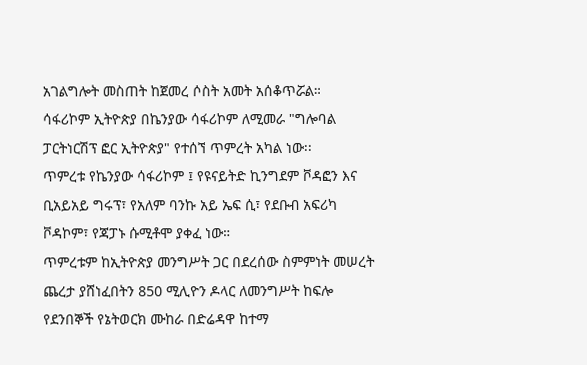አገልግሎት መስጠት ከጀመረ ሶስት አመት አሰቆጥሯል።
ሳፋሪኮም ኢትዮጵያ በኬንያው ሳፋሪኮም ለሚመራ "ግሎባል ፓርትነርሽፕ ፎር ኢትዮጵያ" የተሰኘ ጥምረት አካል ነው፡፡
ጥምረቱ የኬንያው ሳፋሪኮም ፤ የዩናይትድ ኪንግደም ቮዳፎን እና ቢአይአይ ግሩፕ፣ የአለም ባንኩ አይ ኤፍ ሲ፣ የደቡብ አፍሪካ ቮዳኮም፣ የጃፓኑ ሱሚቶሞ ያቀፈ ነው።
ጥምረቱም ከኢትዮጵያ መንግሥት ጋር በደረሰው ስምምነት መሠረት ጨረታ ያሸነፈበትን 850 ሚሊዮን ዶላር ለመንግሥት ከፍሎ የደንበኞች የኔትወርክ ሙከራ በድሬዳዋ ከተማ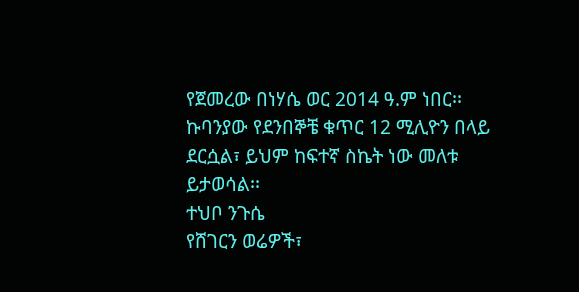የጀመረው በነሃሴ ወር 2014 ዓ.ም ነበር፡፡
ኩባንያው የደንበኞቼ ቁጥር 12 ሚሊዮን በላይ ደርሷል፣ ይህም ከፍተኛ ስኬት ነው መለቱ ይታወሳል፡፡
ተህቦ ንጉሴ
የሸገርን ወሬዎች፣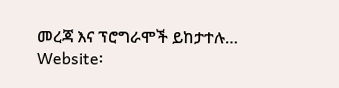መረጃ እና ፕሮግራሞች ይከታተሉ…
Website፡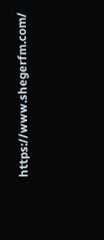https://www.shegerfm.com/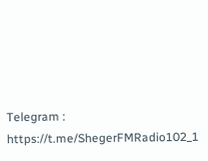Telegram : https://t.me/ShegerFMRadio102_1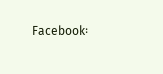Facebook፡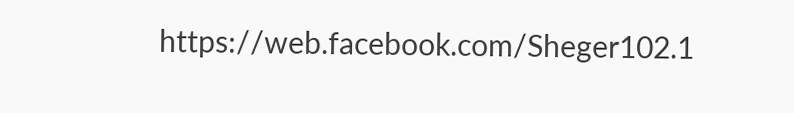https://web.facebook.com/Sheger102.1